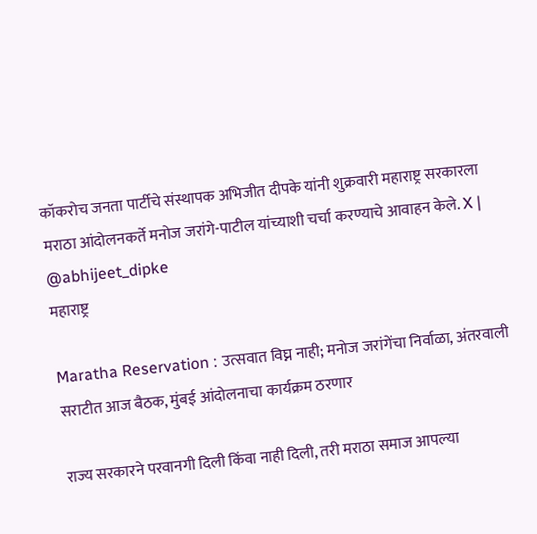कॉकरोच जनता पार्टीचे संस्थापक अभिजीत दीपके यांनी शुक्रवारी महाराष्ट्र सरकारला मराठा आंदोलनकर्ते मनोज जरांगे-पाटील यांच्याशी चर्चा करण्याचे आवाहन केले. X | @abhijeet_dipke
महाराष्ट्र

Maratha Reservation : उत्सवात विघ्न नाही; मनोज जरांगेंचा निर्वाळा, अंतरवाली सराटीत आज बैठक, मुंबई आंदोलनाचा कार्यक्रम ठरणार

राज्य सरकारने परवानगी दिली किंवा नाही दिली, तरी मराठा समाज आपल्या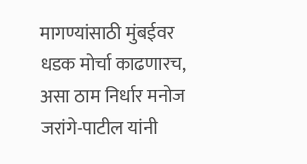मागण्यांसाठी मुंबईवर धडक मोर्चा काढणारच, असा ठाम निर्धार मनोज जरांगे-पाटील यांनी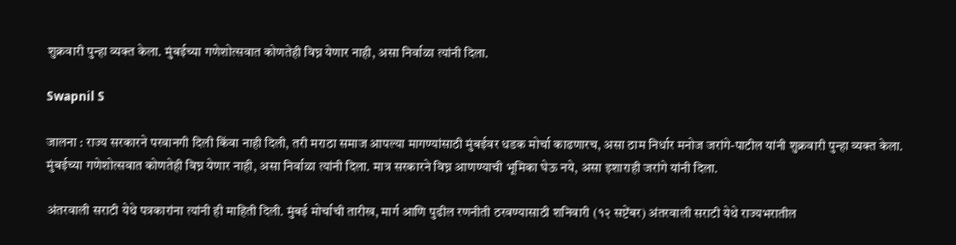शुक्रवारी पुन्हा व्यक्त केला. मुंबईच्या गणेशोत्सवात कोणतेही विघ्न येणार नाही, असा निर्वाळा त्यांनी दिला.

Swapnil S

जालना : राज्य सरकारने परवानगी दिली किंवा नाही दिली, तरी मराठा समाज आपल्या मागण्यांसाठी मुंबईवर धडक मोर्चा काढणारच, असा ठाम निर्धार मनोज जरांगे-पाटील यांनी शुक्रवारी पुन्हा व्यक्त केला. मुंबईच्या गणेशोत्सवात कोणतेही विघ्न येणार नाही, असा निर्वाळा त्यांनी दिला. मात्र सरकारने विघ्न आणण्याची भूमिका घेऊ नये, असा इशाराही जरांगे यांनी दिला.

अंतरवाली सराटी येथे पत्रकारांना त्यांनी ही माहिती दिली. मुंबई मोर्चाची तारीख, मार्ग आणि पुढील रणनीती ठरवण्यासाठी शनिवारी (१२ सप्टेंबर) अंतरवाली सराटी येथे राज्यभरातील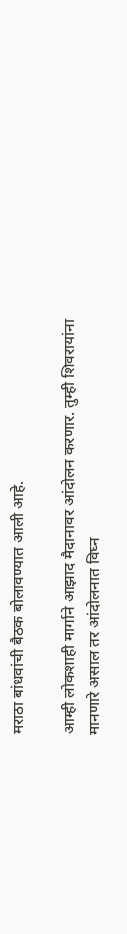मराठा बांधवांची बैठक बोलावण्यात आली आहे.

आम्ही लोकशाही मार्गाने आझाद मैदानावर आंदोलन करणार. तुम्ही शिवरायांना मानणारे असाल तर आंदोलनात विघ्न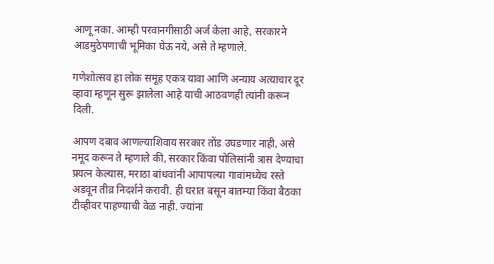आणू नका. आम्ही परवानगीसाठी अर्ज केला आहे, सरकारने आडमुठेपणाची भूमिका घेऊ नये, असे ते म्हणाले.

गणेशोत्सव हा लोक समूह एकत्र यावा आणि अन्याय अत्याचार दूर व्हावा म्हणून सुरू झालेला आहे याची आठवणही त्यांनी करून दिली.

आपण दबाव आणल्याशिवाय सरकार तोंड उघडणार नाही, असे नमूद करून ते म्हणाले की, सरकार किंवा पोलिसांनी त्रास देण्याचा प्रयत्न केल्यास, मराठा बांधवांनी आपापल्या गावांमध्येच रस्ते अडवून तीव्र निदर्शने करावी. ही घरात बसून बातम्या किंवा बैठका टीव्हीवर पाहण्याची वेळ नाही. ज्यांना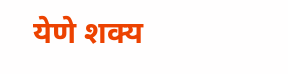येणे शक्य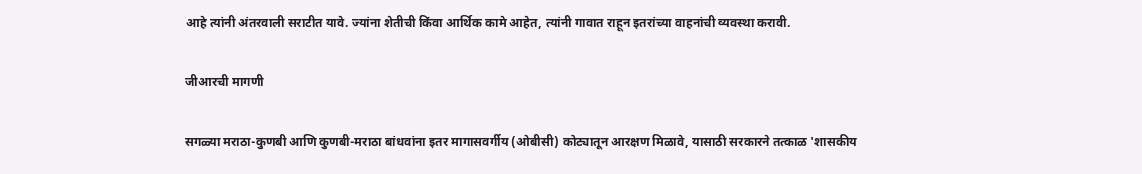आहे त्यांनी अंतरवाली सराटीत यावे. ज्यांना शेतीची किंवा आर्थिक कामे आहेत, त्यांनी गावात राहून इतरांच्या वाहनांची व्यवस्था करावी.

जीआरची मागणी

सगळ्या मराठा-कुणबी आणि कुणबी-मराठा बांधवांना इतर मागासवर्गीय (ओबीसी) कोट्यातून आरक्षण मिळावे, यासाठी सरकारने तत्काळ 'शासकीय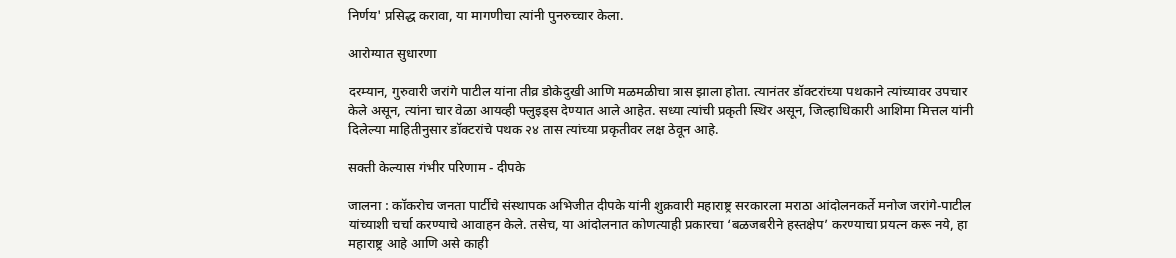निर्णय' प्रसिद्ध करावा, या मागणीचा त्यांनी पुनरुच्चार केला.

आरोग्यात सुधारणा

दरम्यान, गुरुवारी जरांगे पाटील यांना तीव्र डोकेदुखी आणि मळमळीचा त्रास झाला होता. त्यानंतर डॉक्टरांच्या पथकाने त्यांच्यावर उपचार केले असून, त्यांना चार वेळा आयव्ही फ्लुइड्स देण्यात आले आहेत. सध्या त्यांची प्रकृती स्थिर असून, जिल्हाधिकारी आशिमा मित्तल यांनी दिलेल्या माहितीनुसार डॉक्टरांचे पथक २४ तास त्यांच्या प्रकृतीवर लक्ष ठेवून आहे.

सक्ती केल्यास गंभीर परिणाम - दीपके

जालना : कॉकरोच जनता पार्टीचे संस्थापक अभिजीत दीपके यांनी शुक्रवारी महाराष्ट्र सरकारला मराठा आंदोलनकर्ते मनोज जरांगे-पाटील यांच्याशी चर्चा करण्याचे आवाहन केले. तसेच, या आंदोलनात कोणत्याही प्रकारचा ‘बळजबरीने हस्तक्षेप’ करण्याचा प्रयत्न करू नये, हा महाराष्ट्र आहे आणि असे काही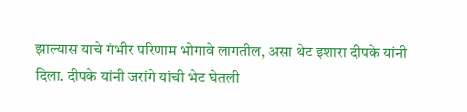झाल्यास याचे गंभीर परिणाम भोगावे लागतील, असा थेट इशारा दीपके यांनी दिला. दीपके यांनी जरांगे यांची भेट घेतली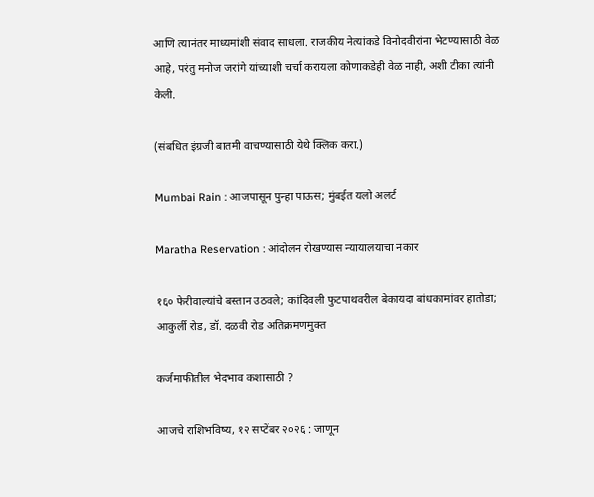आणि त्यानंतर माध्यमांशी संवाद साधला. राजकीय नेत्यांकडे विनोदवीरांना भेटण्यासाठी वेळ आहे, परंतु मनोज जरांगे यांच्याशी चर्चा करायला कोणाकडेही वेळ नाही, अशी टीका त्यांनी केली.

(संबधित इंग्रजी बातमी वाचण्यासाठी येथे क्लिक करा.)

Mumbai Rain : आजपासून पुन्हा पाऊस; मुंबईत यलो अलर्ट

Maratha Reservation : आंदोलन रोखण्यास न्यायालयाचा नकार

१६० फेरीवाल्यांचे बस्तान उठवले; कांदिवली फुटपाथवरील बेकायदा बांधकामांवर हातोडा; आकुर्ली रोड, डॉ. दळवी रोड अतिक्रमणमुक्त

कर्जमाफीतील भेदभाव कशासाठी ?

आजचे राशिभविष्य, १२ सप्टेंबर २०२६ : जाणून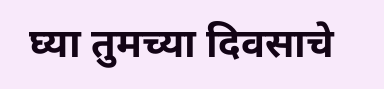घ्या तुमच्या दिवसाचे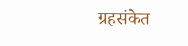ग्रहसंकेत